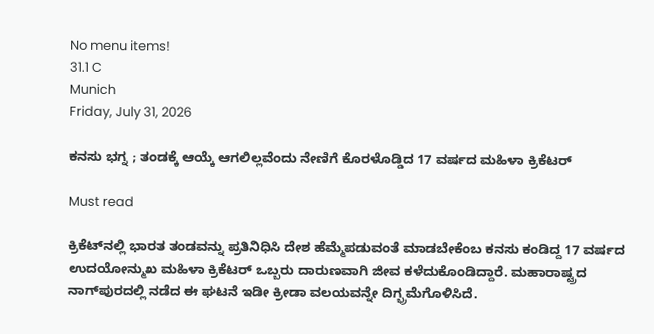No menu items!
31.1 C
Munich
Friday, July 31, 2026

ಕನಸು ಭಗ್ನ ; ತಂಡಕ್ಕೆ ಆಯ್ಕೆ ಆಗಲಿಲ್ಲವೆಂದು ನೇಣಿಗೆ ಕೊರಳೊಡ್ಡಿದ 17 ವರ್ಷದ ಮಹಿಳಾ ಕ್ರಿಕೆಟರ್

Must read

ಕ್ರಿಕೆಟ್‌ನಲ್ಲಿ ಭಾರತ ತಂಡವನ್ನು ಪ್ರತಿನಿಧಿಸಿ ದೇಶ ಹೆಮ್ಮೆಪಡುವಂತೆ ಮಾಡಬೇಕೆಂಬ ಕನಸು ಕಂಡಿದ್ದ 17 ವರ್ಷದ ಉದಯೋನ್ಮುಖ ಮಹಿಳಾ ಕ್ರಿಕೆಟರ್‌ ಒಬ್ಬರು ದಾರುಣವಾಗಿ ಜೀವ ಕಳೆದುಕೊಂಡಿದ್ದಾರೆ. ಮಹಾರಾಷ್ಟ್ರದ ನಾಗ್‌ಪುರದಲ್ಲಿ ನಡೆದ ಈ ಘಟನೆ ಇಡೀ ಕ್ರೀಡಾ ವಲಯವನ್ನೇ ದಿಗ್ಭ್ರಮೆಗೊಳಿಸಿದೆ.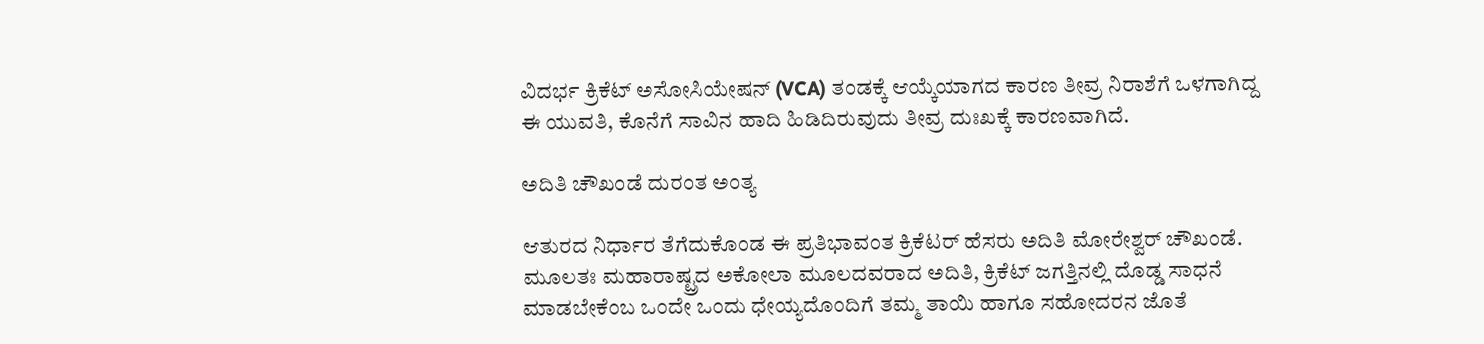ವಿದರ್ಭ ಕ್ರಿಕೆಟ್ ಅಸೋಸಿಯೇಷನ್ (VCA) ತಂಡಕ್ಕೆ ಆಯ್ಕೆಯಾಗದ ಕಾರಣ ತೀವ್ರ ನಿರಾಶೆಗೆ ಒಳಗಾಗಿದ್ದ ಈ ಯುವತಿ, ಕೊನೆಗೆ ಸಾವಿನ ಹಾದಿ ಹಿಡಿದಿರುವುದು ತೀವ್ರ ದುಃಖಕ್ಕೆ ಕಾರಣವಾಗಿದೆ.

ಅದಿತಿ ಚೌಖಂಡೆ ದುರಂತ ಅಂತ್ಯ

ಆತುರದ ನಿರ್ಧಾರ ತೆಗೆದುಕೊಂಡ ಈ ಪ್ರತಿಭಾವಂತ ಕ್ರಿಕೆಟರ್‌ ಹೆಸರು ಅದಿತಿ ಮೋರೇಶ್ವರ್ ಚೌಖಂಡೆ. ಮೂಲತಃ ಮಹಾರಾಷ್ಟ್ರದ ಅಕೋಲಾ ಮೂಲದವರಾದ ಅದಿತಿ, ಕ್ರಿಕೆಟ್ ಜಗತ್ತಿನಲ್ಲಿ ದೊಡ್ಡ ಸಾಧನೆ ಮಾಡಬೇಕೆಂಬ ಒಂದೇ ಒಂದು ಧೇಯ್ಯದೊಂದಿಗೆ ತಮ್ಮ ತಾಯಿ ಹಾಗೂ ಸಹೋದರನ ಜೊತೆ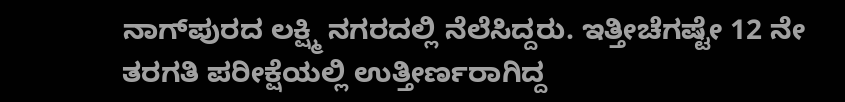ನಾಗ್‌ಪುರದ ಲಕ್ಷ್ಮಿ ನಗರದಲ್ಲಿ ನೆಲೆಸಿದ್ದರು. ಇತ್ತೀಚೆಗಷ್ಟೇ 12 ನೇ ತರಗತಿ ಪರೀಕ್ಷೆಯಲ್ಲಿ ಉತ್ತೀರ್ಣರಾಗಿದ್ದ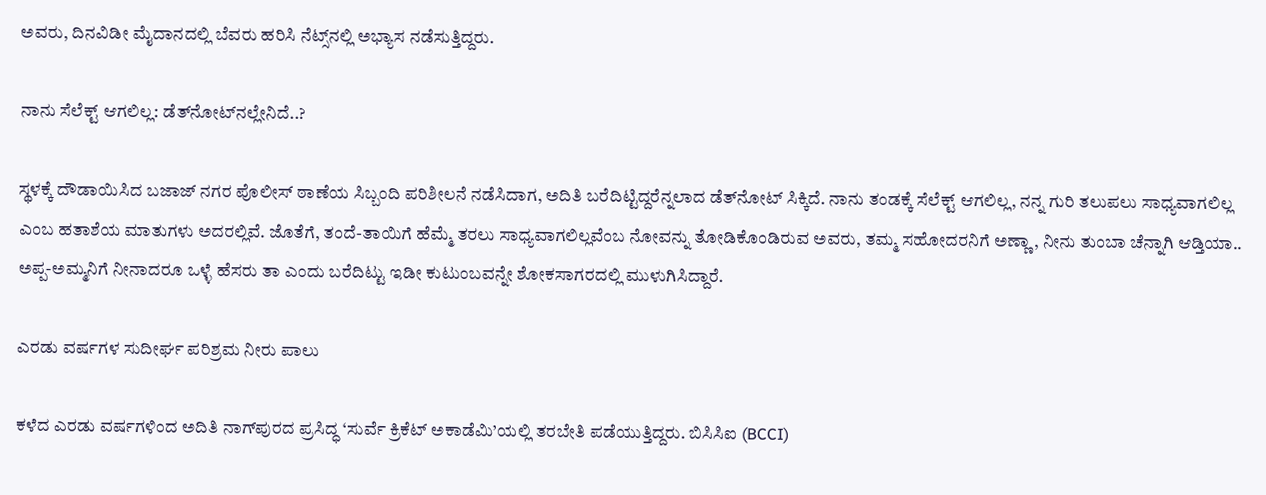ಅವರು, ದಿನವಿಡೀ ಮೈದಾನದಲ್ಲಿ ಬೆವರು ಹರಿಸಿ ನೆಟ್ಸ್‌ನಲ್ಲಿ ಅಭ್ಯಾಸ ನಡೆಸುತ್ತಿದ್ದರು.

ನಾನು ಸೆಲೆಕ್ಟ್ ಆಗಲಿಲ್ಲ: ಡೆತ್‌ನೋಟ್‌ನಲ್ಲೇನಿದೆ..?

ಸ್ಥಳಕ್ಕೆ ದೌಡಾಯಿಸಿದ ಬಜಾಜ್ ನಗರ ಪೊಲೀಸ್ ಠಾಣೆಯ ಸಿಬ್ಬಂದಿ ಪರಿಶೀಲನೆ ನಡೆಸಿದಾಗ, ಅದಿತಿ ಬರೆದಿಟ್ಟಿದ್ದರೆನ್ನಲಾದ ಡೆತ್‌ನೋಟ್‌ ಸಿಕ್ಕಿದೆ. ನಾನು ತಂಡಕ್ಕೆ ಸೆಲೆಕ್ಟ್ ಆಗಲಿಲ್ಲ, ನನ್ನ ಗುರಿ ತಲುಪಲು ಸಾಧ್ಯವಾಗಲಿಲ್ಲ ಎಂಬ ಹತಾಶೆಯ ಮಾತುಗಳು ಅದರಲ್ಲಿವೆ. ಜೊತೆಗೆ, ತಂದೆ-ತಾಯಿಗೆ ಹೆಮ್ಮೆ ತರಲು ಸಾಧ್ಯವಾಗಲಿಲ್ಲವೆಂಬ ನೋವನ್ನು ತೋಡಿಕೊಂಡಿರುವ ಅವರು, ತಮ್ಮ ಸಹೋದರನಿಗೆ ಅಣ್ಣಾ, ನೀನು ತುಂಬಾ ಚೆನ್ನಾಗಿ ಆಡ್ತಿಯಾ.. ಅಪ್ಪ-ಅಮ್ಮನಿಗೆ ನೀನಾದರೂ ಒಳ್ಳೆ ಹೆಸರು ತಾ ಎಂದು ಬರೆದಿಟ್ಟು ಇಡೀ ಕುಟುಂಬವನ್ನೇ ಶೋಕಸಾಗರದಲ್ಲಿ ಮುಳುಗಿಸಿದ್ದಾರೆ.

ಎರಡು ವರ್ಷಗಳ ಸುದೀರ್ಘ ಪರಿಶ್ರಮ ನೀರು ಪಾಲು

ಕಳೆದ ಎರಡು ವರ್ಷಗಳಿಂದ ಅದಿತಿ ನಾಗ್‌ಪುರದ ಪ್ರಸಿದ್ಧ ‘ಸುರ್ವೆ ಕ್ರಿಕೆಟ್ ಅಕಾಡೆಮಿ’ಯಲ್ಲಿ ತರಬೇತಿ ಪಡೆಯುತ್ತಿದ್ದರು. ಬಿಸಿಸಿಐ (BCCI)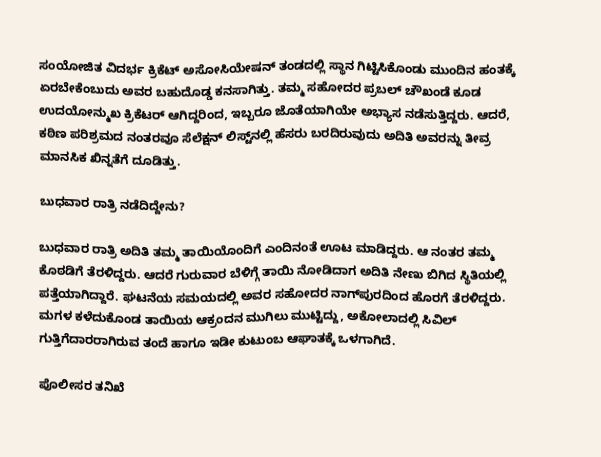ಸಂಯೋಜಿತ ವಿದರ್ಭ ಕ್ರಿಕೆಟ್ ಅಸೋಸಿಯೇಷನ್ ತಂಡದಲ್ಲಿ ಸ್ಥಾನ ಗಿಟ್ಟಿಸಿಕೊಂಡು ಮುಂದಿನ ಹಂತಕ್ಕೆ ಏರಬೇಕೆಂಬುದು ಅವರ ಬಹುದೊಡ್ಡ ಕನಸಾಗಿತ್ತು. ತಮ್ಮ ಸಹೋದರ ಪ್ರಬಲ್ ಚೌಖಂಡೆ ಕೂಡ ಉದಯೋನ್ಮುಖ ಕ್ರಿಕೆಟರ್ ಆಗಿದ್ದರಿಂದ, ಇಬ್ಬರೂ ಜೊತೆಯಾಗಿಯೇ ಅಭ್ಯಾಸ ನಡೆಸುತ್ತಿದ್ದರು. ಆದರೆ, ಕಠಿಣ ಪರಿಶ್ರಮದ ನಂತರವೂ ಸೆಲೆಕ್ಷನ್ ಲಿಸ್ಟ್‌ನಲ್ಲಿ ಹೆಸರು ಬರದಿರುವುದು ಅದಿತಿ ಅವರನ್ನು ತೀವ್ರ ಮಾನಸಿಕ ಖಿನ್ನತೆಗೆ ದೂಡಿತ್ತು.

ಬುಧವಾರ ರಾತ್ರಿ ನಡೆದಿದ್ದೇನು?

ಬುಧವಾರ ರಾತ್ರಿ ಅದಿತಿ ತಮ್ಮ ತಾಯಿಯೊಂದಿಗೆ ಎಂದಿನಂತೆ ಊಟ ಮಾಡಿದ್ದರು. ಆ ನಂತರ ತಮ್ಮ ಕೊಠಡಿಗೆ ತೆರಳಿದ್ದರು. ಆದರೆ ಗುರುವಾರ ಬೆಳಿಗ್ಗೆ ತಾಯಿ ನೋಡಿದಾಗ ಅದಿತಿ ನೇಣು ಬಿಗಿದ ಸ್ಥಿತಿಯಲ್ಲಿ ಪತ್ತೆಯಾಗಿದ್ದಾರೆ. ಘಟನೆಯ ಸಮಯದಲ್ಲಿ ಅವರ ಸಹೋದರ ನಾಗ್‌ಪುರದಿಂದ ಹೊರಗೆ ತೆರಳಿದ್ದರು. ಮಗಳ ಕಳೆದುಕೊಂಡ ತಾಯಿಯ ಆಕ್ರಂದನ ಮುಗಿಲು ಮುಟ್ಟಿದ್ದು, ಅಕೋಲಾದಲ್ಲಿ ಸಿವಿಲ್ ಗುತ್ತಿಗೆದಾರರಾಗಿರುವ ತಂದೆ ಹಾಗೂ ಇಡೀ ಕುಟುಂಬ ಆಘಾತಕ್ಕೆ ಒಳಗಾಗಿದೆ.

ಪೊಲೀಸರ ತನಿಖೆ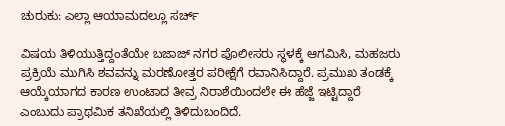ಚುರುಕು: ಎಲ್ಲಾ ಆಯಾಮದಲ್ಲೂ ಸರ್ಚ್

ವಿಷಯ ತಿಳಿಯುತ್ತಿದ್ದಂತೆಯೇ ಬಜಾಜ್ ನಗರ ಪೊಲೀಸರು ಸ್ಥಳಕ್ಕೆ ಆಗಮಿಸಿ, ಮಹಜರು ಪ್ರಕ್ರಿಯೆ ಮುಗಿಸಿ ಶವವನ್ನು ಮರಣೋತ್ತರ ಪರೀಕ್ಷೆಗೆ ರವಾನಿಸಿದ್ದಾರೆ. ಪ್ರಮುಖ ತಂಡಕ್ಕೆ ಆಯ್ಕೆಯಾಗದ ಕಾರಣ ಉಂಟಾದ ತೀವ್ರ ನಿರಾಶೆಯಿಂದಲೇ ಈ ಹೆಜ್ಜೆ ಇಟ್ಟಿದ್ದಾರೆ ಎಂಬುದು ಪ್ರಾಥಮಿಕ ತನಿಖೆಯಲ್ಲಿ ತಿಳಿದುಬಂದಿದೆ.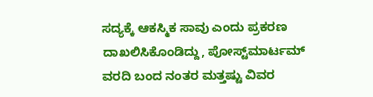ಸದ್ಯಕ್ಕೆ ಆಕಸ್ಮಿಕ ಸಾವು ಎಂದು ಪ್ರಕರಣ ದಾಖಲಿಸಿಕೊಂಡಿದ್ದು, ಪೋಸ್ಟ್‌ಮಾರ್ಟಮ್ ವರದಿ ಬಂದ ನಂತರ ಮತ್ತಷ್ಟು ವಿವರ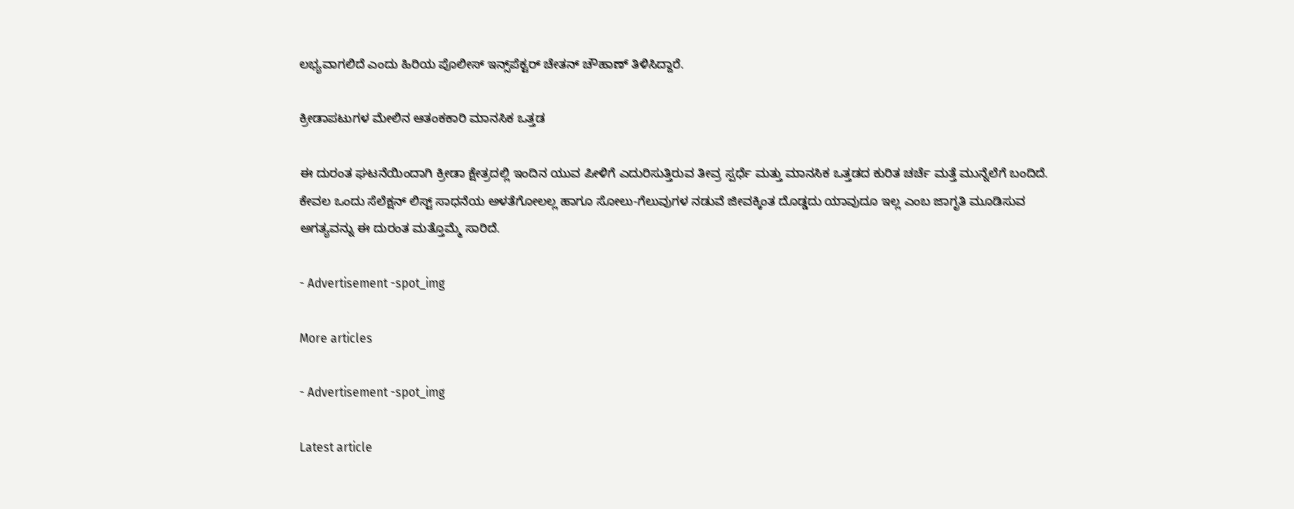ಲಭ್ಯವಾಗಲಿದೆ ಎಂದು ಹಿರಿಯ ಪೊಲೀಸ್ ಇನ್ಸ್‌ಪೆಕ್ಟರ್ ಚೇತನ್ ಚೌಹಾಣ್ ತಿಳಿಸಿದ್ದಾರೆ.

ಕ್ರೀಡಾಪಟುಗಳ ಮೇಲಿನ ಆತಂಕಕಾರಿ ಮಾನಸಿಕ ಒತ್ತಡ

ಈ ದುರಂತ ಘಟನೆಯಿಂದಾಗಿ ಕ್ರೀಡಾ ಕ್ಷೇತ್ರದಲ್ಲಿ ಇಂದಿನ ಯುವ ಪೀಳಿಗೆ ಎದುರಿಸುತ್ತಿರುವ ತೀವ್ರ ಸ್ಪರ್ಧೆ ಮತ್ತು ಮಾನಸಿಕ ಒತ್ತಡದ ಕುರಿತ ಚರ್ಚೆ ಮತ್ತೆ ಮುನ್ನೆಲೆಗೆ ಬಂದಿದೆ. ಕೇವಲ ಒಂದು ಸೆಲೆಕ್ಷನ್ ಲಿಸ್ಟ್ ಸಾಧನೆಯ ಅಳತೆಗೋಲಲ್ಲ ಹಾಗೂ ಸೋಲು-ಗೆಲುವುಗಳ ನಡುವೆ ಜೀವಕ್ಕಿಂತ ದೊಡ್ಡದು ಯಾವುದೂ ಇಲ್ಲ ಎಂಬ ಜಾಗೃತಿ ಮೂಡಿಸುವ ಅಗತ್ಯವನ್ನು ಈ ದುರಂತ ಮತ್ತೊಮ್ಮೆ ಸಾರಿದೆ.

- Advertisement -spot_img

More articles

- Advertisement -spot_img

Latest article